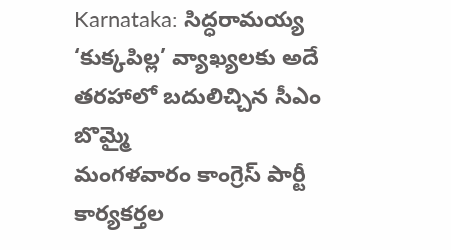Karnataka: సిద్ధరామయ్య ‘కుక్కపిల్ల’ వ్యాఖ్యలకు అదే తరహాలో బదులిచ్చిన సీఎం బొమ్మై
మంగళవారం కాంగ్రెస్ పార్టీ కార్యకర్తల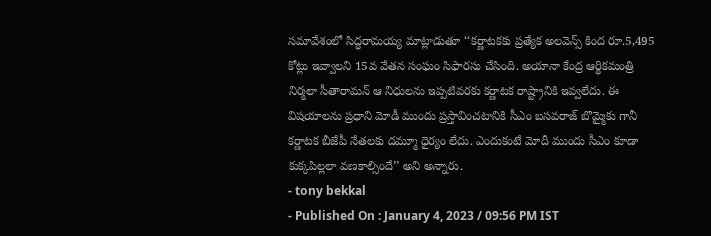సమావేశంలో సిద్ధరామయ్య మాట్లాడుతూ ‘‘కర్ణాటకకు ప్రత్యేక అలవెన్స్ కింద రూ.5,495 కోట్లు ఇవ్వాలని 15వ వేతన సంఘం సిఫారసు చేసింది. అయానా కేంద్ర ఆర్థికమంత్రి నిర్మలా సీతారామన్ ఆ నిధులను ఇప్పటివరకు కర్ణాటక రాష్ట్రానికి ఇవ్వలేదు. ఈ విషయాలను ప్రధాని మోడీ ముందు ప్రస్తావించటానికి సీఎం బసవరాజ్ బొమ్మైకు గానీ కర్ణాటక బీజేపీ నేతలకు దమ్మూ ధైర్యం లేదు. ఎందుకంటే మోదీ ముందు సీఎం కూడా కుక్కపిల్లలా వణకాల్సిందే’’ అని అన్నారు.
- tony bekkal
- Published On : January 4, 2023 / 09:56 PM IST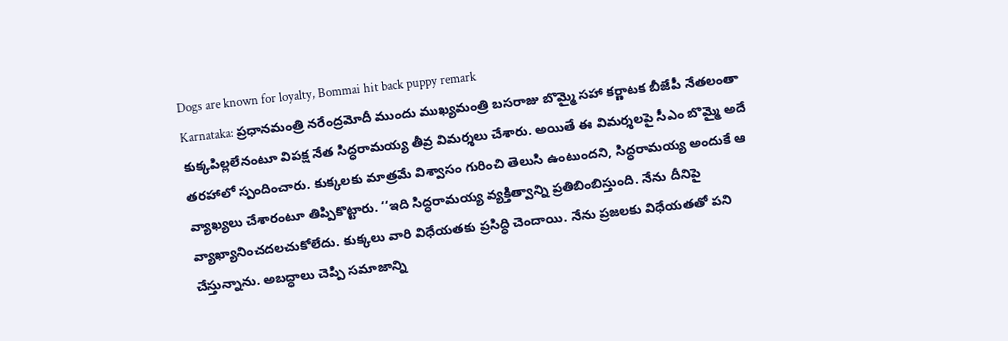Dogs are known for loyalty, Bommai hit back puppy remark
Karnataka: ప్రధానమంత్రి నరేంద్రమోదీ ముందు ముఖ్యమంత్రి బసరాజు బొమ్మై సహా కర్ణాటక బీజేపీ నేతలంతా కుక్కపిల్లలేనంటూ విపక్ష నేత సిద్ధరామయ్య తీవ్ర విమర్శలు చేశారు. అయితే ఈ విమర్శలపై సీఎం బొమ్మై అదే తరహాలో స్పందించారు. కుక్కలకు మాత్రమే విశ్వాసం గురించి తెలుసి ఉంటుందని, సిద్ధరామయ్య అందుకే ఆ వ్యాఖ్యలు చేశారంటూ తిప్పికొట్టారు. ‘‘ఇది సిద్ధరామయ్య వ్యక్తిత్వాన్ని ప్రతిబింబిస్తుంది. నేను దీనిపై వ్యాఖ్యానించదలచుకోలేదు. కుక్కలు వారి విధేయతకు ప్రసిద్ధి చెందాయి. నేను ప్రజలకు విధేయతతో పని చేస్తున్నాను. అబద్ధాలు చెప్పి సమాజాన్ని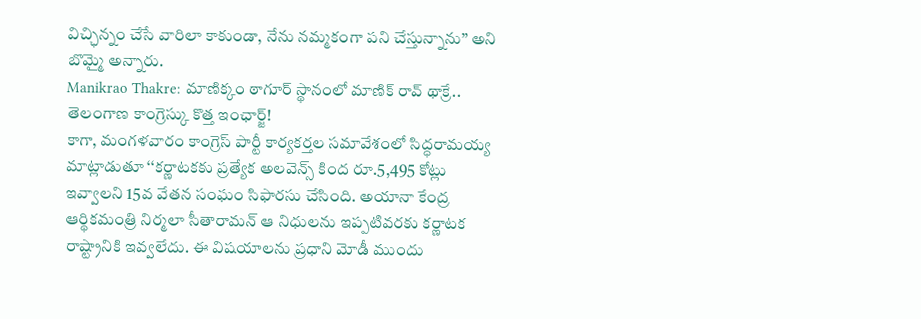విచ్ఛిన్నం చేసే వారిలా కాకుండా, నేను నమ్మకంగా పని చేస్తున్నాను’’ అని బొమ్మై అన్నారు.
Manikrao Thakre: మాణిక్కం ఠాగూర్ స్థానంలో మాణిక్ రావ్ థాక్రే.. తెలంగాణ కాంగ్రెస్కు కొత్త ఇంఛార్జ్!
కాగా, మంగళవారం కాంగ్రెస్ పార్టీ కార్యకర్తల సమావేశంలో సిద్ధరామయ్య మాట్లాడుతూ ‘‘కర్ణాటకకు ప్రత్యేక అలవెన్స్ కింద రూ.5,495 కోట్లు ఇవ్వాలని 15వ వేతన సంఘం సిఫారసు చేసింది. అయానా కేంద్ర ఆర్థికమంత్రి నిర్మలా సీతారామన్ ఆ నిధులను ఇప్పటివరకు కర్ణాటక రాష్ట్రానికి ఇవ్వలేదు. ఈ విషయాలను ప్రధాని మోడీ ముందు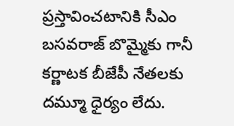ప్రస్తావించటానికి సీఎం బసవరాజ్ బొమ్మైకు గానీ కర్ణాటక బీజేపీ నేతలకు దమ్మూ ధైర్యం లేదు.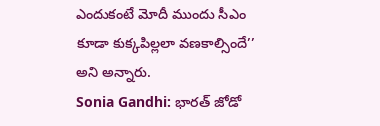ఎందుకంటే మోదీ ముందు సీఎం కూడా కుక్కపిల్లలా వణకాల్సిందే’’ అని అన్నారు.
Sonia Gandhi: భారత్ జోడో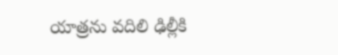యాత్రను వదిలి ఢిల్లీకి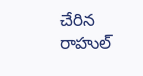చేరిన రాహుల్